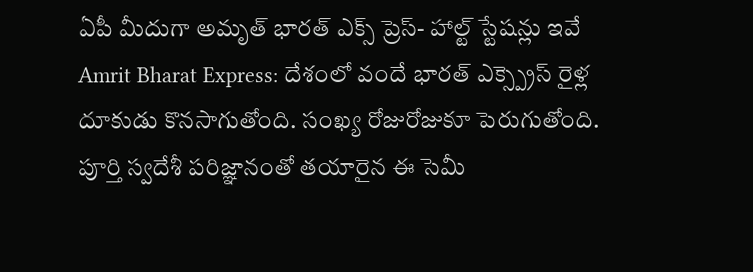ఏపీ మీదుగా అమృత్ భారత్ ఎక్స్ ప్రెస్- హాల్ట్ స్టేషన్లు ఇవే
Amrit Bharat Express: దేశంలో వందే భారత్ ఎక్స్ప్రెస్ రైళ్ల దూకుడు కొనసాగుతోంది. సంఖ్య రోజురోజుకూ పెరుగుతోంది. పూర్తి స్వదేశీ పరిజ్ఞానంతో తయారైన ఈ సెమీ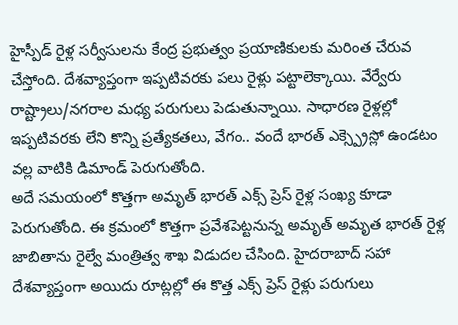హైస్పీడ్ రైళ్ల సర్వీసులను కేంద్ర ప్రభుత్వం ప్రయాణికులకు మరింత చేరువ చేస్తోంది. దేశవ్యాప్తంగా ఇప్పటివరకు పలు రైళ్లు పట్టాలెక్కాయి. వేర్వేరు రాష్ట్రాలు/నగరాల మధ్య పరుగులు పెడుతున్నాయి. సాధారణ రైళ్లల్లో ఇప్పటివరకు లేని కొన్ని ప్రత్యేకతలు, వేగం.. వందే భారత్ ఎక్స్ప్రెస్లో ఉండటం వల్ల వాటికి డిమాండ్ పెరుగుతోంది.
అదే సమయంలో కొత్తగా అమృత్ భారత్ ఎక్స్ ప్రెస్ రైళ్ల సంఖ్య కూడా పెరుగుతోంది. ఈ క్రమంలో కొత్తగా ప్రవేశపెట్టనున్న అమృత్ అమృత భారత్ రైళ్ల జాబితాను రైల్వే మంత్రిత్వ శాఖ విడుదల చేసింది. హైదరాబాద్ సహా దేశవ్యాప్తంగా అయిదు రూట్లల్లో ఈ కొత్త ఎక్స్ ప్రెస్ రైళ్లు పరుగులు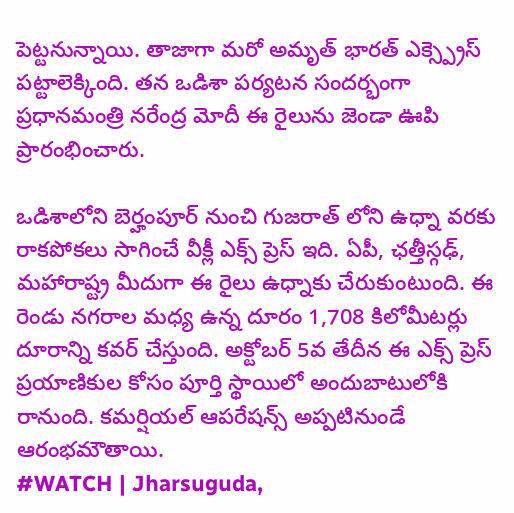పెట్టనున్నాయి. తాజాగా మరో అమృత్ భారత్ ఎక్స్ప్రెస్ పట్టాలెక్కింది. తన ఒడిశా పర్యటన సందర్భంగా ప్రధానమంత్రి నరేంద్ర మోదీ ఈ రైలును జెండా ఊపి ప్రారంభించారు.

ఒడిశాలోని బెర్హంపూర్ నుంచి గుజరాత్ లోని ఉధ్నా వరకు రాకపోకలు సాగించే వీక్లీ ఎక్స్ ప్రెస్ ఇది. ఏపీ, ఛత్తీస్గఢ్, మహారాష్ట్ర మీదుగా ఈ రైలు ఉధ్నాకు చేరుకుంటుంది. ఈ రెండు నగరాల మధ్య ఉన్న దూరం 1,708 కిలోమీటర్లు దూరాన్ని కవర్ చేస్తుంది. అక్టోబర్ 5వ తేదీన ఈ ఎక్స్ ప్రెస్ ప్రయాణికుల కోసం పూర్తి స్థాయిలో అందుబాటులోకి రానుంది. కమర్షియల్ ఆపరేషన్స్ అప్పటినుండే ఆరంభమౌతాయి.
#WATCH | Jharsuguda,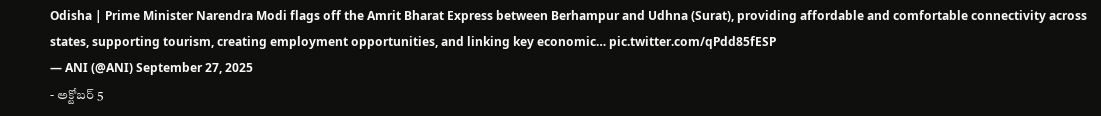Odisha | Prime Minister Narendra Modi flags off the Amrit Bharat Express between Berhampur and Udhna (Surat), providing affordable and comfortable connectivity across states, supporting tourism, creating employment opportunities, and linking key economic… pic.twitter.com/qPdd85fESP
— ANI (@ANI) September 27, 2025
- అక్టోబర్ 5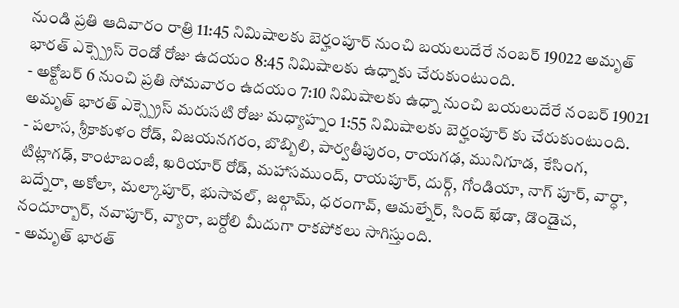నుండి ప్రతి ఆదివారం రాత్రి 11:45 నిమిషాలకు బెర్హంపూర్ నుంచి బయలుదేరే నంబర్ 19022 అమృత్ భారత్ ఎక్స్ప్రెస్ రెండో రోజు ఉదయం 8:45 నిమిషాలకు ఉధ్నాకు చేరుకుంటుంది.
- అక్టోబర్ 6 నుంచి ప్రతి సోమవారం ఉదయం 7:10 నిమిషాలకు ఉధ్నా నుంచి బయలుదేరే నంబర్ 19021 అమృత్ భారత్ ఎక్స్ప్రెస్ మరుసటి రోజు మధ్యాహ్నం 1:55 నిమిషాలకు బెర్హంపూర్ కు చేరుకుంటుంది.
- పలాస, శ్రీకాకుళం రోడ్, విజయనగరం, బొబ్బిలి, పార్వతీపురం, రాయగఢ, మునిగూడ, కేసింగ, టిట్లాగఢ్, కాంటాబంజీ, ఖరియార్ రోడ్, మహాసముంద్, రాయపూర్, దుర్గ్, గోండియా, నాగ్ పూర్, వార్ధా, బద్నేరా, అకోలా, మల్కాపూర్, భుసావల్, జల్గామ్, ధరంగావ్, ఆమల్నేర్, సింద్ ఖేడా, డొండైచ, నందూర్బార్, నవాపూర్, వ్యారా, బర్దోలి మీదుగా రాకపోకలు సాగిస్తుంది.
- అమృత్ భారత్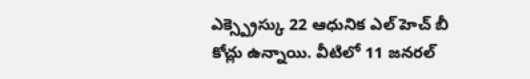ఎక్స్ప్రెస్కు 22 ఆధునిక ఎల్ హెచ్ బీ కోచ్లు ఉన్నాయి. వీటిలో 11 జనరల్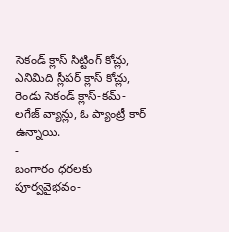సెకండ్ క్లాస్ సిట్టింగ్ కోచ్లు, ఎనిమిది స్లీపర్ క్లాస్ కోచ్లు, రెండు సెకండ్ క్లాస్-కమ్-లగేజ్ వ్యాన్లు, ఓ ప్యాంట్రీ కార్ ఉన్నాయి.
-
బంగారం ధరలకు పూర్వవైభవం-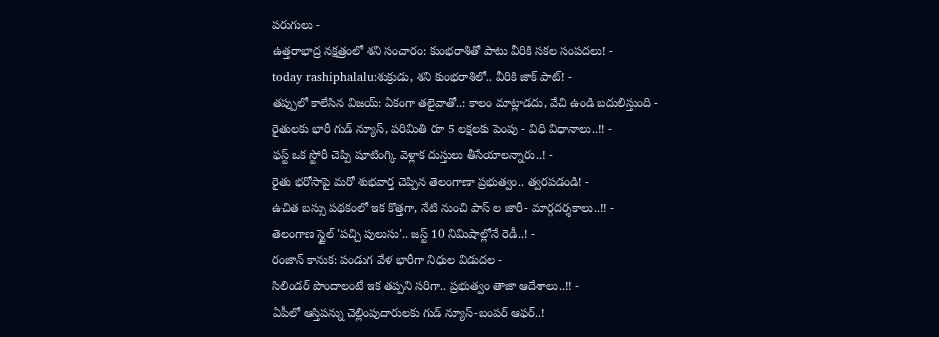పరుగులు -
ఉత్తరాభాద్ర నక్షత్రంలో శని సంచారం: కుంభరాశితో పాటు వీరికి సకల సంపదలు! -
today rashiphalalu:శుక్రుడు, శని కుంభరాశిలో.. వీరికి జాక్ పాట్! -
తప్పులో కాలేసిన విజయ్: ఏకంగా తలైవాతో..: కాలం మాట్లాడదు, వేచి ఉండి బదులిస్తుంది -
రైతులకు భారీ గుడ్ న్యూస్, పరిమితి రూ 5 లక్షలకు పెంపు - విధి విధానాలు..!! -
ఫస్ట్ ఒక స్టోరీ చెప్పి షూటింగ్కి వెళ్లాక దుస్తులు తీసేయాలన్నారు..! -
రైతు భరోసాపై మరో శుభవార్త చెప్పిన తెలంగాణా ప్రభుత్వం.. త్వరపడండి! -
ఉచిత బస్సు పథకంలో ఇక కొత్తగా, నేటి నుంచి పాస్ ల జారీ- మార్గదర్శకాలు..!! -
తెలంగాణ స్టైల్ 'పచ్చి పులుసు'.. జస్ట్ 10 నిమిషాల్లోనే రెడీ..! -
రంజాన్ కానుక: పండుగ వేళ భారీగా నిధుల విడుదల -
సిలిండర్ పొందాలంటే ఇక తప్పని సరిగా.. ప్రభుత్వం తాజా ఆదేశాలు..!! -
ఏపీలో ఆస్తిపన్ను చెల్లింపుదారులకు గుడ్ న్యూస్-బంపర్ ఆఫర్..!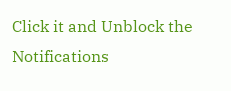Click it and Unblock the Notifications